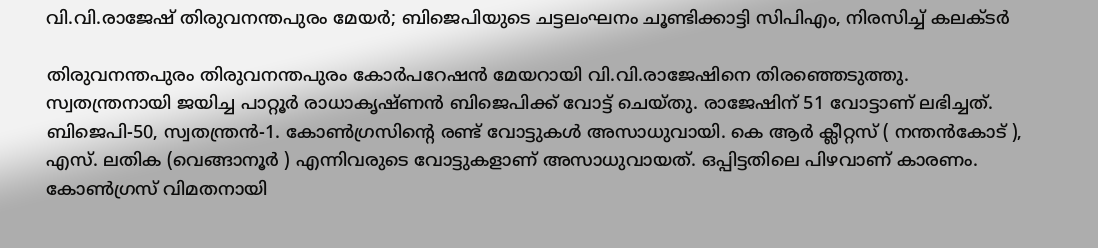വി.വി.രാജേഷ് തിരുവനന്തപുരം മേയർ; ബിജെപിയുടെ ചട്ടലംഘനം ചൂണ്ടിക്കാട്ടി സിപിഎം, നിരസിച്ച് കലക്ടർ

തിരുവനന്തപുരം തിരുവനന്തപുരം കോർപറേഷൻ മേയറായി വി.വി.രാജേഷിനെ തിരഞ്ഞെടുത്തു. സ്വതന്ത്രനായി ജയിച്ച പാറ്റൂർ രാധാകൃഷ്ണൻ ബിജെപിക്ക് വോട്ട് ചെയ്തു. രാജേഷിന് 51 വോട്ടാണ് ലഭിച്ചത്. ബിജെപി-50, സ്വതന്ത്രൻ-1. കോൺഗ്രസിന്റെ രണ്ട് വോട്ടുകൾ അസാധുവായി. കെ ആർ ക്ലീറ്റസ് ( നന്തൻകോട് ), എസ്. ലതിക (വെങ്ങാനൂർ ) എന്നിവരുടെ വോട്ടുകളാണ് അസാധുവായത്. ഒപ്പിട്ടതിലെ പിഴവാണ് കാരണം. കോൺഗ്രസ് വിമതനായി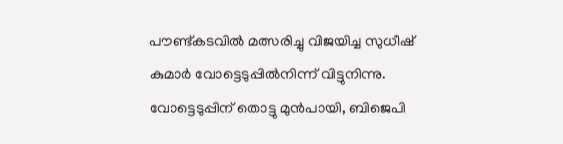പൗണ്ട്കടവിൽ മത്സരിച്ചു വിജയിച്ച സുധീഷ് കുമാർ വോട്ടെടുപ്പിൽനിന്ന് വിട്ടുനിന്നു.
വോട്ടെടുപ്പിന് തൊട്ടു മുൻപായി, ബിജെപി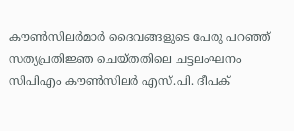കൗൺസിലർമാർ ദൈവങ്ങളുടെ പേരു പറഞ്ഞ് സത്യപ്രതിജ്ഞ ചെയ്തതിലെ ചട്ടലംഘനം സിപിഎം കൗൺസിലർ എസ്.പി. ദീപക്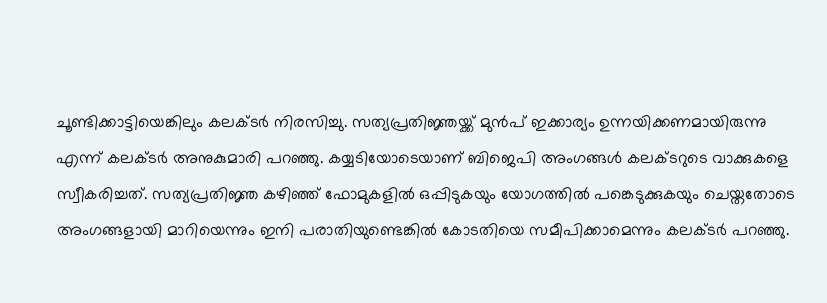ചൂണ്ടിക്കാട്ടിയെങ്കിലും കലക്ടർ നിരസിച്ചു. സത്യപ്രതിജ്ഞയ്ക്ക് മുൻപ് ഇക്കാര്യം ഉന്നയിക്കണമായിരുന്നു എന്ന് കലക്ടർ അനുകുമാരി പറഞ്ഞു. കയ്യടിയോടെയാണ് ബിജെപി അംഗങ്ങൾ കലക്ടറുടെ വാക്കുകളെ സ്വീകരിച്ചത്. സത്യപ്രതിജ്ഞ കഴിഞ്ഞ് ഫോമുകളിൽ ഒപ്പിടുകയും യോഗത്തിൽ പങ്കെടുക്കുകയും ചെയ്തതോടെ അംഗങ്ങളായി മാറിയെന്നും ഇനി പരാതിയുണ്ടെങ്കിൽ കോടതിയെ സമീപിക്കാമെന്നും കലക്ടർ പറഞ്ഞു.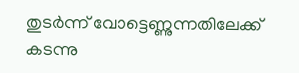തുടർന്ന് വോട്ടെണ്ണുന്നതിലേക്ക് കടന്നു